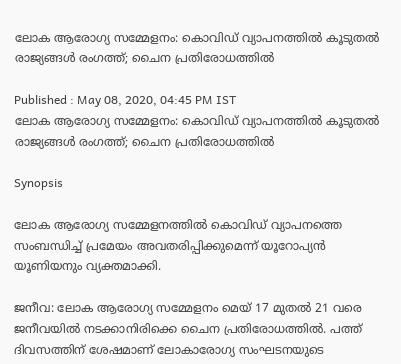ലോക ആരോഗ്യ സമ്മേളനം: കൊവിഡ് വ്യാപനത്തില്‍ കൂടുതല്‍ രാജ്യങ്ങള്‍ രംഗത്ത്; ചൈന പ്രതിരോധത്തില്‍

Published : May 08, 2020, 04:45 PM IST
ലോക ആരോഗ്യ സമ്മേളനം: കൊവിഡ് വ്യാപനത്തില്‍ കൂടുതല്‍ രാജ്യങ്ങള്‍ രംഗത്ത്; ചൈന പ്രതിരോധത്തില്‍

Synopsis

ലോക ആരോഗ്യ സമ്മേളനത്തില്‍ കൊവിഡ് വ്യാപനത്തെ സംബന്ധിച്ച് പ്രമേയം അവതരിപ്പിക്കുമെന്ന് യൂറോപ്യന്‍ യൂണിയനും വ്യക്തമാക്കി.

ജനീവ: ലോക ആരോഗ്യ സമ്മേളനം മെയ് 17 മുതല്‍ 21 വരെ ജനീവയില്‍ നടക്കാനിരിക്കെ ചൈന പ്രതിരോധത്തില്‍. പത്ത് ദിവസത്തിന് ശേഷമാണ് ലോകാരോഗ്യ സംഘടനയുടെ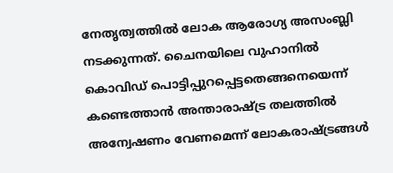നേതൃത്വത്തില്‍ ലോക ആരോഗ്യ അസംബ്ലി നടക്കുന്നത്. ചൈനയിലെ വുഹാനില്‍ കൊവിഡ് പൊട്ടിപ്പുറപ്പെട്ടതെങ്ങനെയെന്ന് കണ്ടെത്താന്‍ അന്താരാഷ്ട്ര തലത്തില്‍ അന്വേഷണം വേണമെന്ന് ലോകരാഷ്ട്രങ്ങള്‍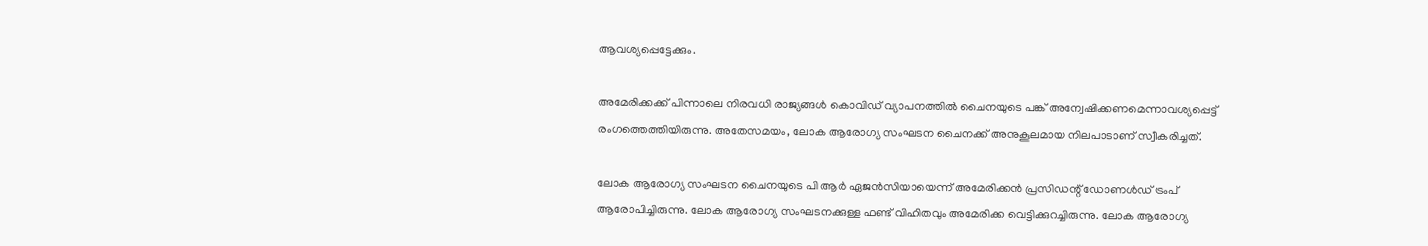ആവശ്യപ്പെട്ടേക്കും.

അമേരിക്കക്ക് പിന്നാലെ നിരവധി രാജ്യങ്ങള്‍ കൊവിഡ് വ്യാപനത്തില്‍ ചൈനയുടെ പങ്ക് അന്വേഷിക്കണമെന്നാവശ്യപ്പെട്ട് രംഗത്തെത്തിയിരുന്നു. അതേസമയം, ലോക ആരോഗ്യ സംഘടന ചൈനക്ക് അനുകൂലമായ നിലപാടാണ് സ്വീകരിച്ചത്.

ലോക ആരോഗ്യ സംഘടന ചൈനയുടെ പി ആര്‍ ഏജന്‍സിയായെന്ന് അമേരിക്കന്‍ പ്രസിഡന്റ് ഡോണള്‍ഡ് ട്രംപ് ആരോപിച്ചിരുന്നു. ലോക ആരോഗ്യ സംഘടനക്കുള്ള ഫണ്ട് വിഹിതവും അമേരിക്ക വെട്ടിക്കുറച്ചിരുന്നു. ലോക ആരോഗ്യ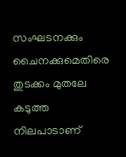സംഘടനക്കും ചൈനക്കുമെതിരെ തുടക്കം മുതലേ കടുത്ത നിലപാടാണ്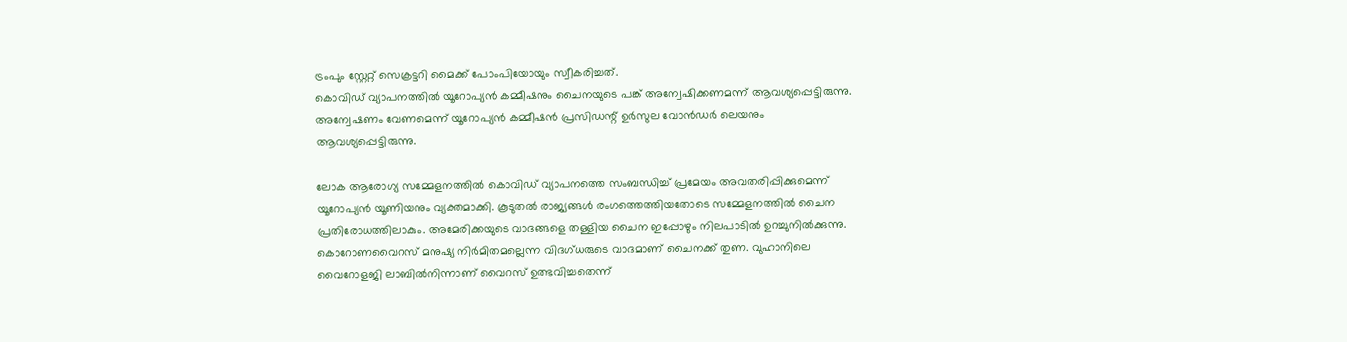ട്രംപും സ്റ്റേറ്റ് സെക്രട്ടറി മൈക്ക് പോംപിയോയും സ്വീകരിച്ചത്.
കൊവിഡ് വ്യാപനത്തില്‍ യൂറോപ്യന്‍ കമ്മീഷനും ചൈനയുടെ പങ്ക് അന്വേഷിക്കണമന്ന് ആവശ്യപ്പെട്ടിരുന്നു. അന്വേഷണം വേണമെന്ന് യൂറോപ്യന്‍ കമ്മീഷന്‍ പ്രസിഡന്റ് ഉര്‍സുല വോന്‍ഡര്‍ ലെയനും ആവശ്യപ്പെട്ടിരുന്നു.

ലോക ആരോഗ്യ സമ്മേളനത്തില്‍ കൊവിഡ് വ്യാപനത്തെ സംബന്ധിച്ച് പ്രമേയം അവതരിപ്പിക്കുമെന്ന് യൂറോപ്യന്‍ യൂണിയനും വ്യക്തമാക്കി. കൂടുതല്‍ രാജ്യങ്ങള്‍ രംഗത്തെത്തിയതോടെ സമ്മേളനത്തില്‍ ചൈന പ്രതിരോധത്തിലാകും. അമേരിക്കയുടെ വാദങ്ങളെ തള്ളിയ ചൈന ഇപ്പോഴും നിലപാടില്‍ ഉറച്ചുനില്‍ക്കുന്നു. കൊറോണവൈറസ് മനുഷ്യ നിര്‍മിതമല്ലെന്ന വിദഗ്ധരുടെ വാദമാണ് ചൈനക്ക് തുണ. വുഹാനിലെ വൈറോളജി ലാബില്‍നിന്നാണ് വൈറസ് ഉത്ഭവിച്ചതെന്ന്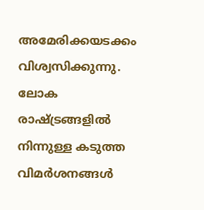അമേരിക്കയടക്കം വിശ്വസിക്കുന്നു. ലോക രാഷ്ട്രങ്ങളില്‍ നിന്നുള്ള കടുത്ത വിമര്‍ശനങ്ങള്‍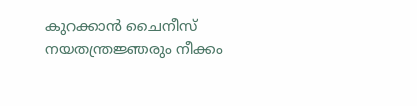കുറക്കാന്‍ ചൈനീസ് നയതന്ത്രജ്ഞരും നീക്കം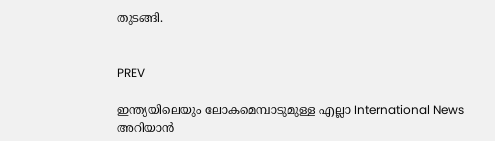തുടങ്ങി.


PREV

ഇന്ത്യയിലെയും ലോകമെമ്പാടുമുള്ള എല്ലാ International News അറിയാൻ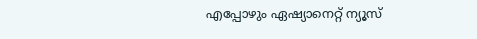എപ്പോഴും ഏഷ്യാനെറ്റ് ന്യൂസ്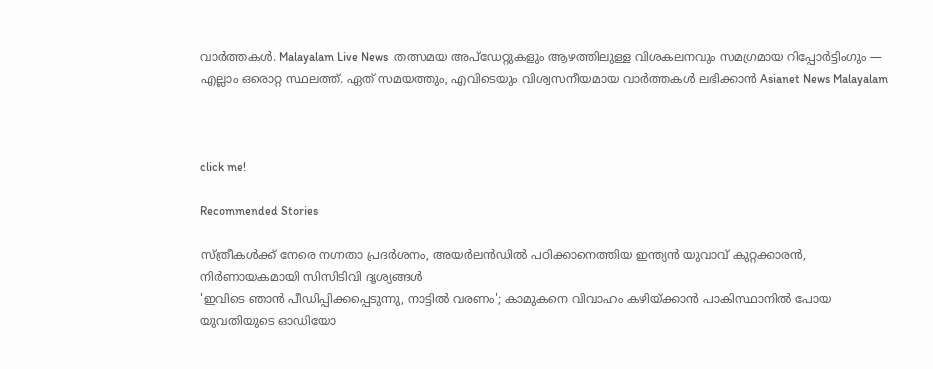വാർത്തകൾ. Malayalam Live News  തത്സമയ അപ്‌ഡേറ്റുകളും ആഴത്തിലുള്ള വിശകലനവും സമഗ്രമായ റിപ്പോർട്ടിംഗും — എല്ലാം ഒരൊറ്റ സ്ഥലത്ത്. ഏത് സമയത്തും, എവിടെയും വിശ്വസനീയമായ വാർത്തകൾ ലഭിക്കാൻ Asianet News Malayalam



click me!

Recommended Stories

സ്ത്രീകൾക്ക് നേരെ നഗ്നതാ പ്രദർശനം, അയർലൻഡിൽ പഠിക്കാനെത്തിയ ഇന്ത്യൻ യുവാവ് കുറ്റക്കാരൻ, നിർണായകമായി സിസിടിവി ദൃശ്യങ്ങൾ
'ഇവിടെ ഞാൻ പീഡിപ്പിക്കപ്പെടുന്നു, നാട്ടിൽ വരണം'; കാമുകനെ വിവാഹം കഴിയ്ക്കാൻ പാകിസ്ഥാനിൽ പോയ യുവതിയുടെ ഓഡിയോ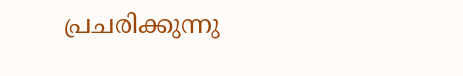പ്രചരിക്കുന്നു